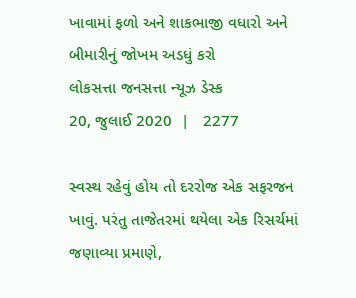ખાવામાં ફળો અને શાકભાજી વધારો અને બીમારીનું જોખમ અડધું કરો
લોકસત્તા જનસત્તા ન્યૂઝ ડેસ્ક
20, જુલાઈ 2020  |   2277

સ્વસ્થ રહેવું હોય તો દરરોજ એક સફરજન ખાવું. પરંતુ તાજેતરમાં થયેલા એક રિસર્ચમાં જણાવ્યા પ્રમાણે,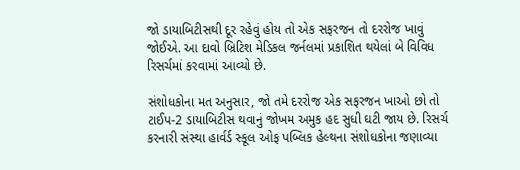જો ડાયાબિટીસથી દૂર રહેવું હોય તો એક સફરજન તો દરરોજ ખાવું જોઈએ. આ દાવો બ્રિટિશ મેડિકલ જર્નલમાં પ્રકાશિત થયેલાં બે વિવિધ રિસર્ચમાં કરવામાં આવ્યો છે.

સંશોધકોના મત અનુસાર, જો તમે દરરોજ એક સફરજન ખાઓ છો તો ટાઈપ-2 ડાયાબિટીસ થવાનું જોખમ અમુક હદ સુધી ઘટી જાય છે. રિસર્ચ કરનારી સંસ્થા હાર્વર્ડ સ્કૂલ ઓફ પબ્લિક હેલ્થના સંશોધકોના જણાવ્યા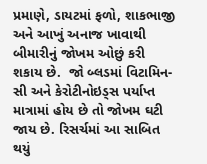પ્રમાણે, ડાયટમાં ફળો, શાકભાજી અને આખું અનાજ ખાવાથી બીમારીનું જોખમ ઓછું કરી શકાય છે.  જો બ્લડમાં વિટામિન-સી અને કેરોટીનોઇડ્સ પર્યાપ્ત માત્રામાં હોય છે તો જોખમ ઘટી જાય છે. રિસર્ચમાં આ સાબિત થયું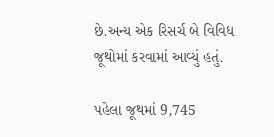છે.અન્ય એક રિસર્ચ બે વિવિધ જૂથોમાં કરવામાં આવ્યું હતું.

પહેલા જૂથમાં 9,745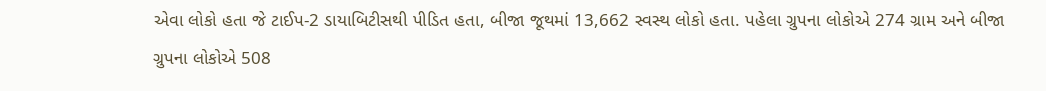એવા લોકો હતા જે ટાઈપ-2 ડાયાબિટીસથી પીડિત હતા, બીજા જૂથમાં 13,662 સ્વસ્થ લોકો હતા. પહેલા ગ્રુપના લોકોએ 274 ગ્રામ અને બીજા ગ્રુપના લોકોએ 508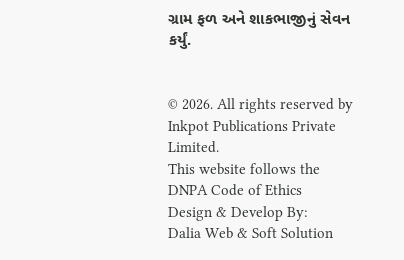ગ્રામ ફળ અને શાકભાજીનું સેવન કર્યું.


© 2026. All rights reserved by Inkpot Publications Private Limited.
This website follows the DNPA Code of Ethics
Design & Develop By:
Dalia Web & Soft Solution